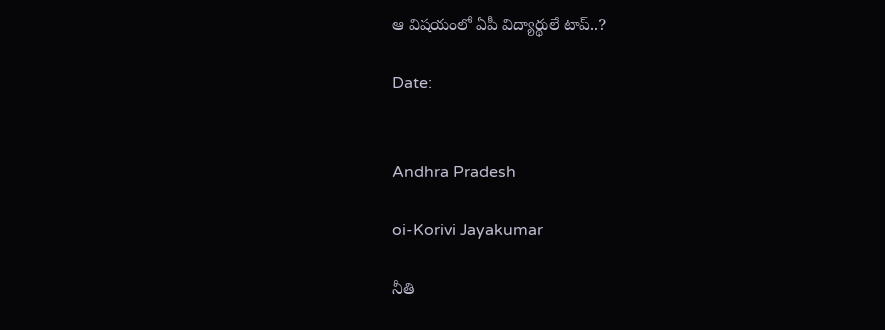ఆ విషయంలో ఏపీ విద్యార్థులే టాప్..?

Date:


Andhra Pradesh

oi-Korivi Jayakumar

నీతి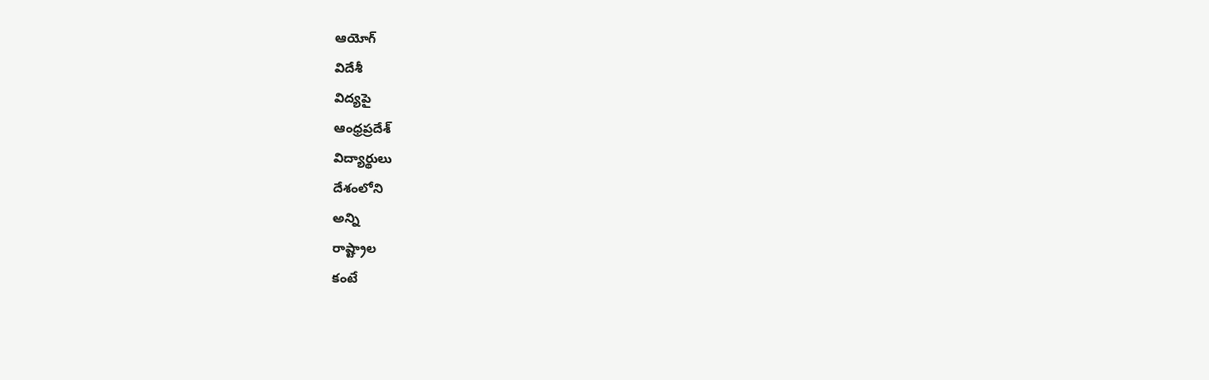ఆయోగ్
విదేశీ
విద్యపై
ఆంధ్రప్రదేశ్
విద్యార్థులు
దేశంలోని
అన్ని
రాష్ట్రాల
కంటే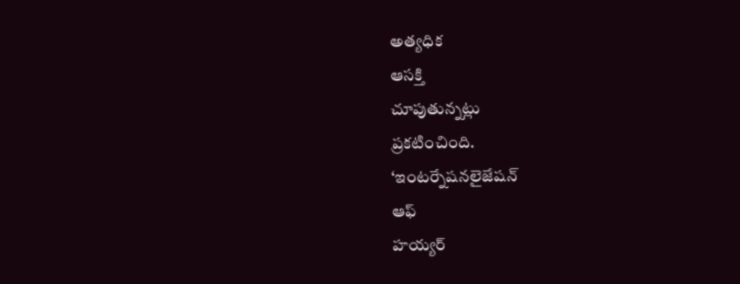అత్యధిక
ఆసక్తి
చూపుతున్నట్లు
ప్రకటించింది.
‘ఇంటర్నేషనలైజేషన్
ఆఫ్
హయ్యర్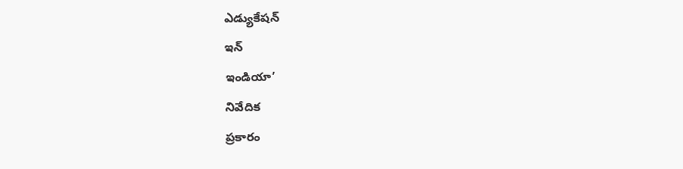ఎడ్యుకేషన్
ఇన్
ఇండియా’
నివేదిక
ప్రకారం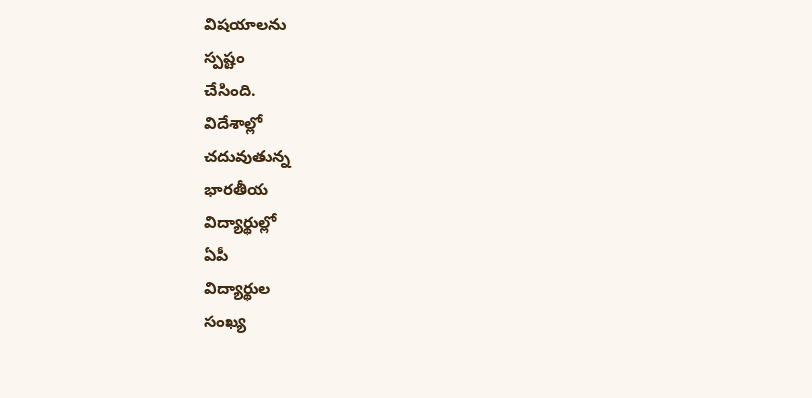విషయాలను
స్పష్టం
చేసింది.
విదేశాల్లో
చదువుతున్న
భారతీయ
విద్యార్థుల్లో
ఏపీ
విద్యార్థుల
సంఖ్య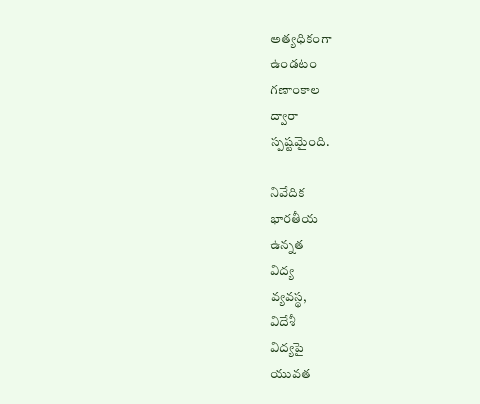అత్యధికంగా
ఉండటం
గణాంకాల
ద్వారా
స్పష్టమైంది.

నివేదిక
భారతీయ
ఉన్నత
విద్య
వ్యవస్థ,
విదేశీ
విద్యపై
యువత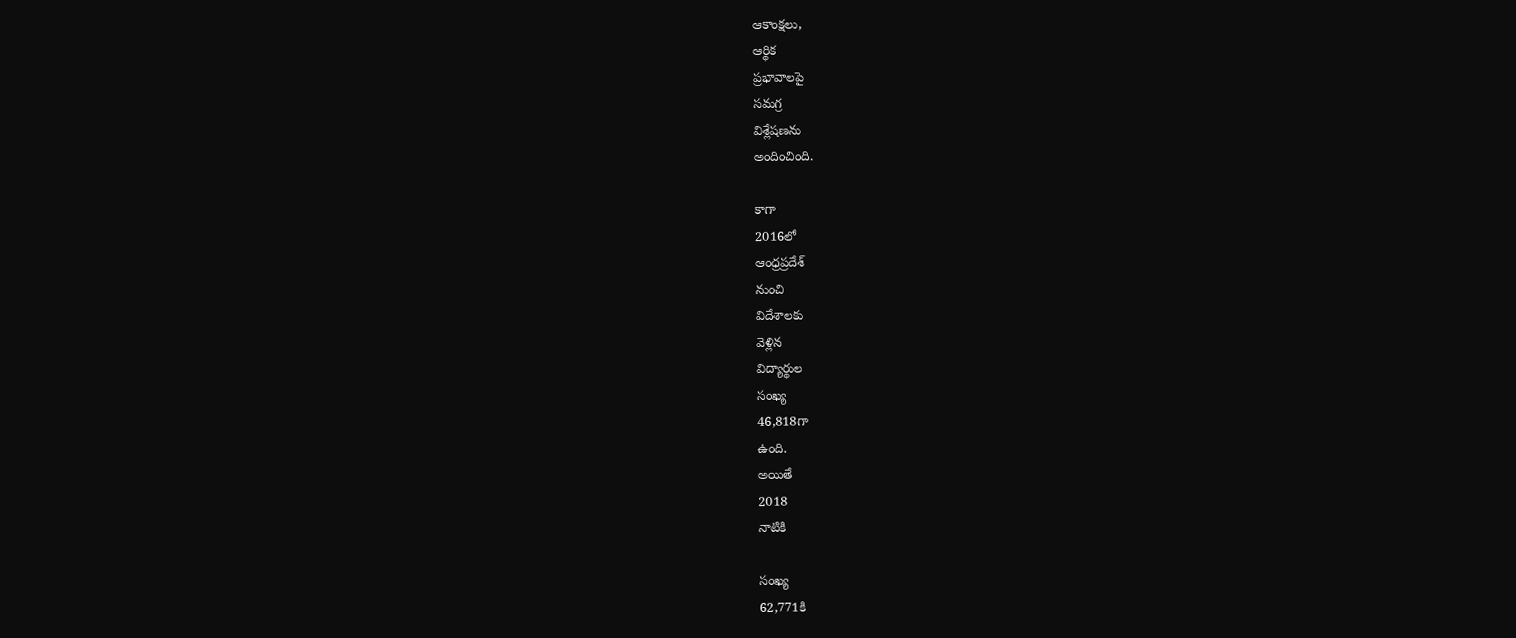ఆకాంక్షలు,
ఆర్థిక
ప్రభావాలపై
సమగ్ర
విశ్లేషణను
అందించింది.

కాగా
2016లో
ఆంధ్రప్రదేశ్
నుంచి
విదేశాలకు
వెళ్లిన
విద్యార్థుల
సంఖ్య
46,818గా
ఉంది.
అయితే
2018
నాటికి

సంఖ్య
62,771కి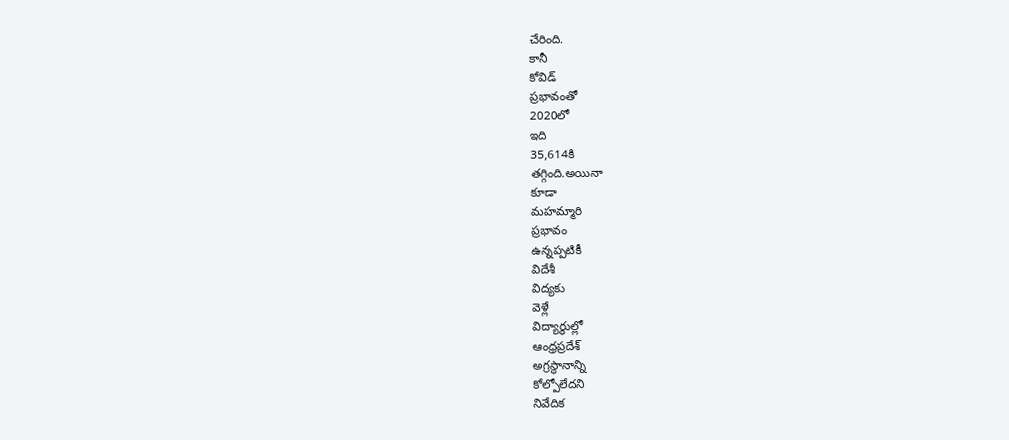చేరింది.
కానీ
కోవిడ్
ప్రభావంతో
2020లో
ఇది
35,614కి
తగ్గింది.అయినా
కూడా
మహమ్మారి
ప్రభావం
ఉన్నప్పటికీ
విదేశీ
విద్యకు
వెళ్లే
విద్యార్థుల్లో
ఆంధ్రప్రదేశ్
అగ్రస్థానాన్ని
కోల్పోలేదని
నివేదిక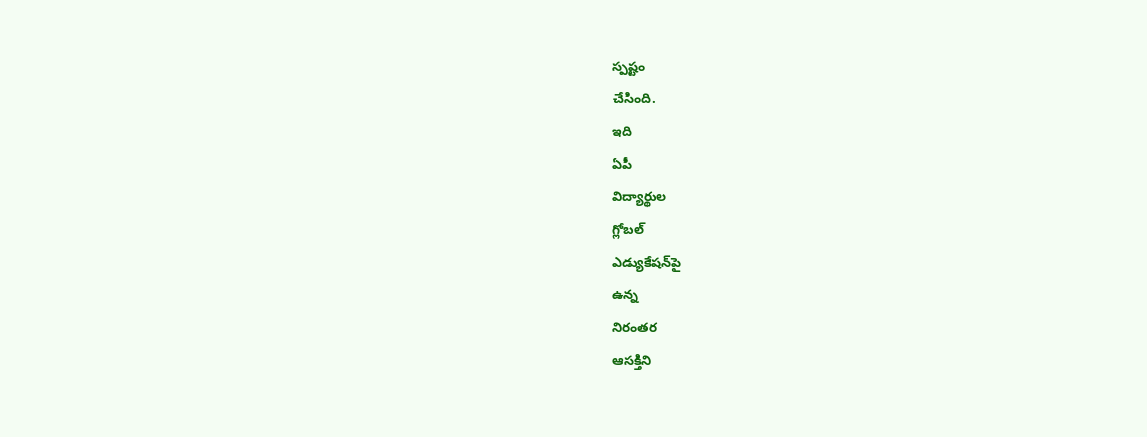స్పష్టం
చేసింది.
ఇది
ఏపీ
విద్యార్థుల
గ్లోబల్
ఎడ్యుకేషన్‌పై
ఉన్న
నిరంతర
ఆసక్తిని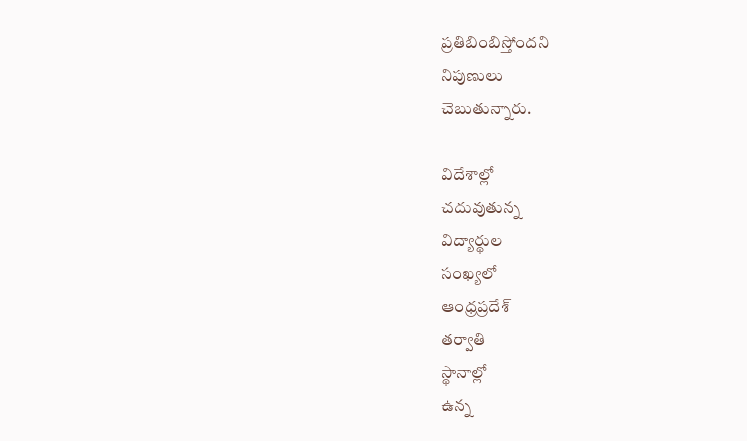ప్రతిబింబిస్తోందని
నిపుణులు
చెబుతున్నారు.

విదేశాల్లో
చదువుతున్న
విద్యార్థుల
సంఖ్యలో
ఆంధ్రప్రదేశ్
తర్వాతి
స్థానాల్లో
ఉన్న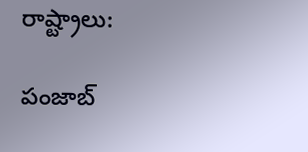రాష్ట్రాలు:

పంజాబ్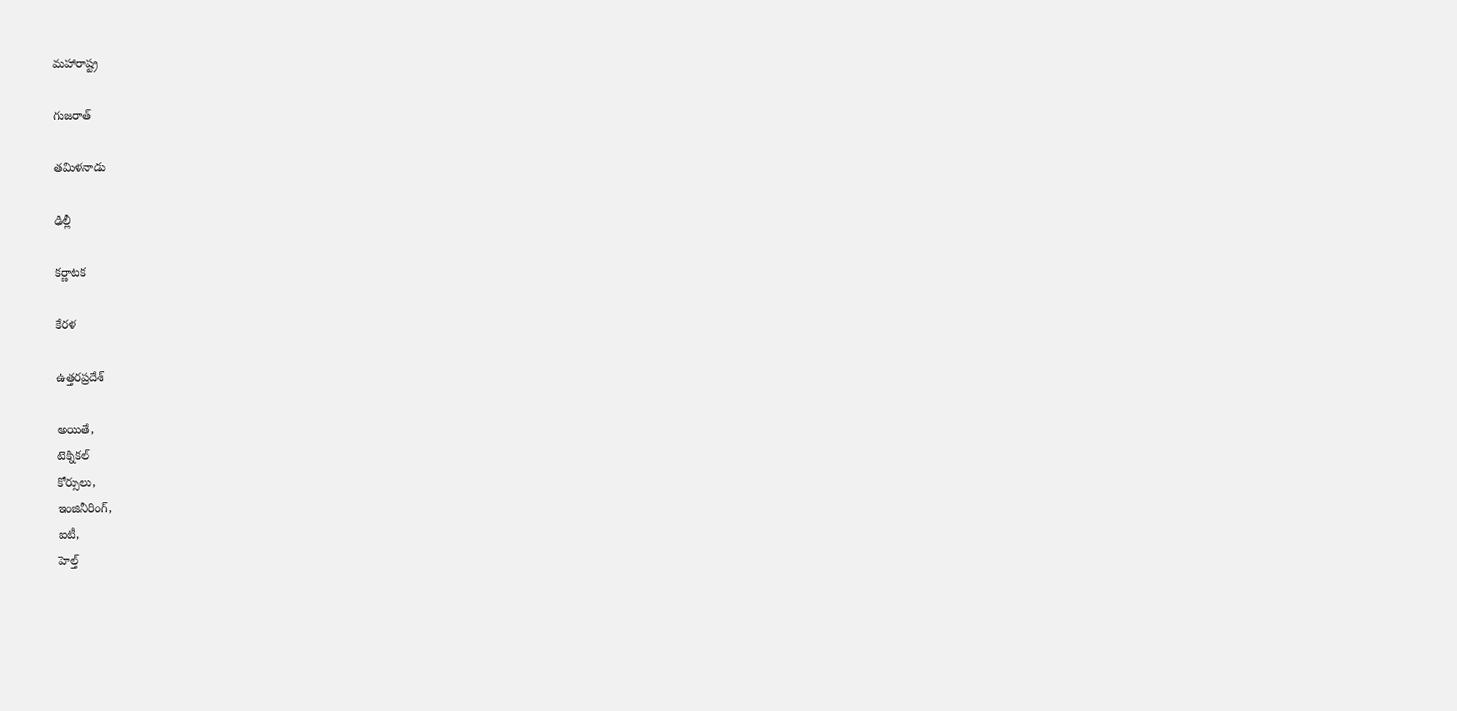మహారాష్ట్ర

గుజరాత్

తమిళనాడు

ఢిల్లీ

కర్ణాటక

కేరళ

ఉత్తరప్రదేశ్

అయితే,
టెక్నికల్
కోర్సులు,
ఇంజినీరింగ్,
ఐటీ,
హెల్త్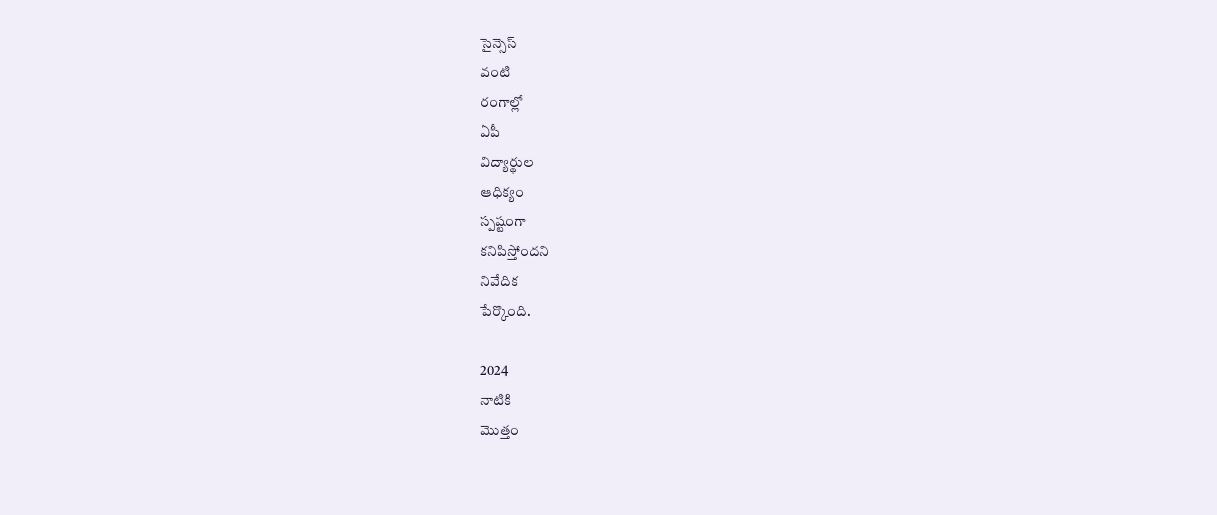సైన్సెస్
వంటి
రంగాల్లో
ఏపీ
విద్యార్థుల
ఆధిక్యం
స్పష్టంగా
కనిపిస్తోందని
నివేదిక
పేర్కొంది.

2024
నాటికి
మొత్తం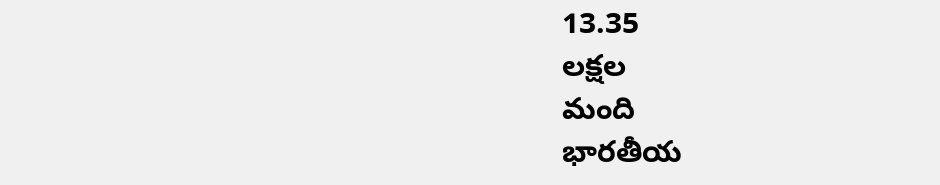13.35
లక్షల
మంది
భారతీయ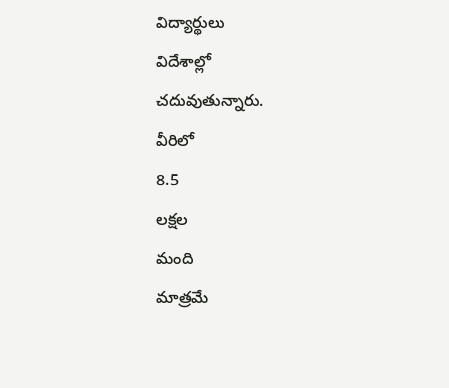విద్యార్థులు
విదేశాల్లో
చదువుతున్నారు.
వీరిలో
8.5
లక్షల
మంది
మాత్రమే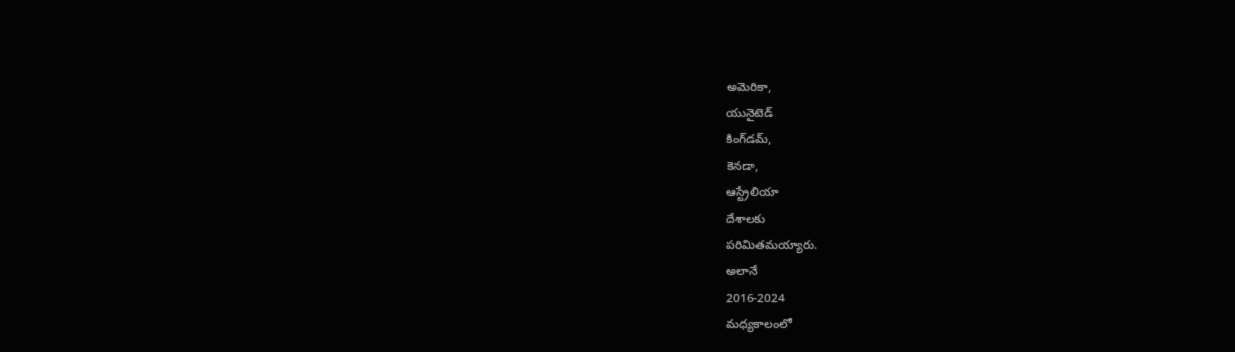అమెరికా,
యునైటెడ్
కింగ్‌డమ్,
కెనడా,
ఆస్ట్రేలియా
దేశాలకు
పరిమితమయ్యారు.
అలానే
2016-2024
మధ్యకాలంలో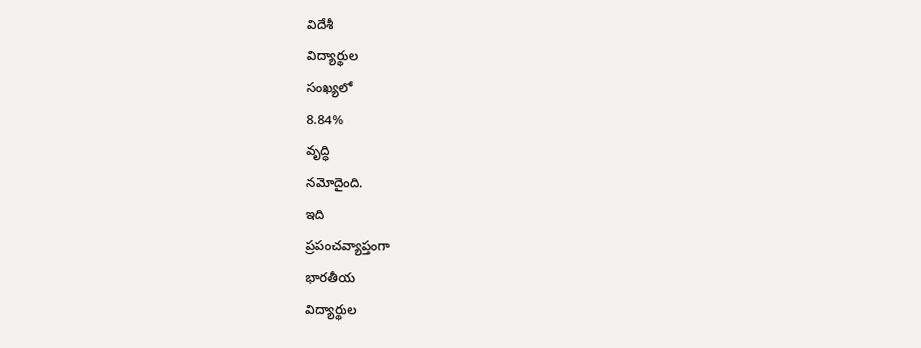విదేశీ
విద్యార్థుల
సంఖ్యలో
8.84%
వృద్ధి
నమోదైంది.
ఇది
ప్రపంచవ్యాప్తంగా
భారతీయ
విద్యార్థుల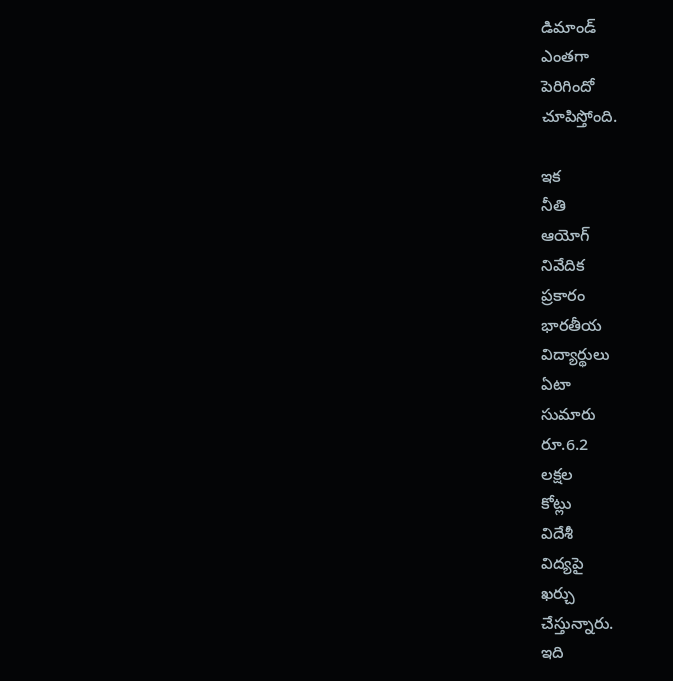డిమాండ్
ఎంతగా
పెరిగిందో
చూపిస్తోంది.

ఇక
నీతి
ఆయోగ్
నివేదిక
ప్రకారం
భారతీయ
విద్యార్థులు
ఏటా
సుమారు
రూ.6.2
లక్షల
కోట్లు
విదేశీ
విద్యపై
ఖర్చు
చేస్తున్నారు.
ఇది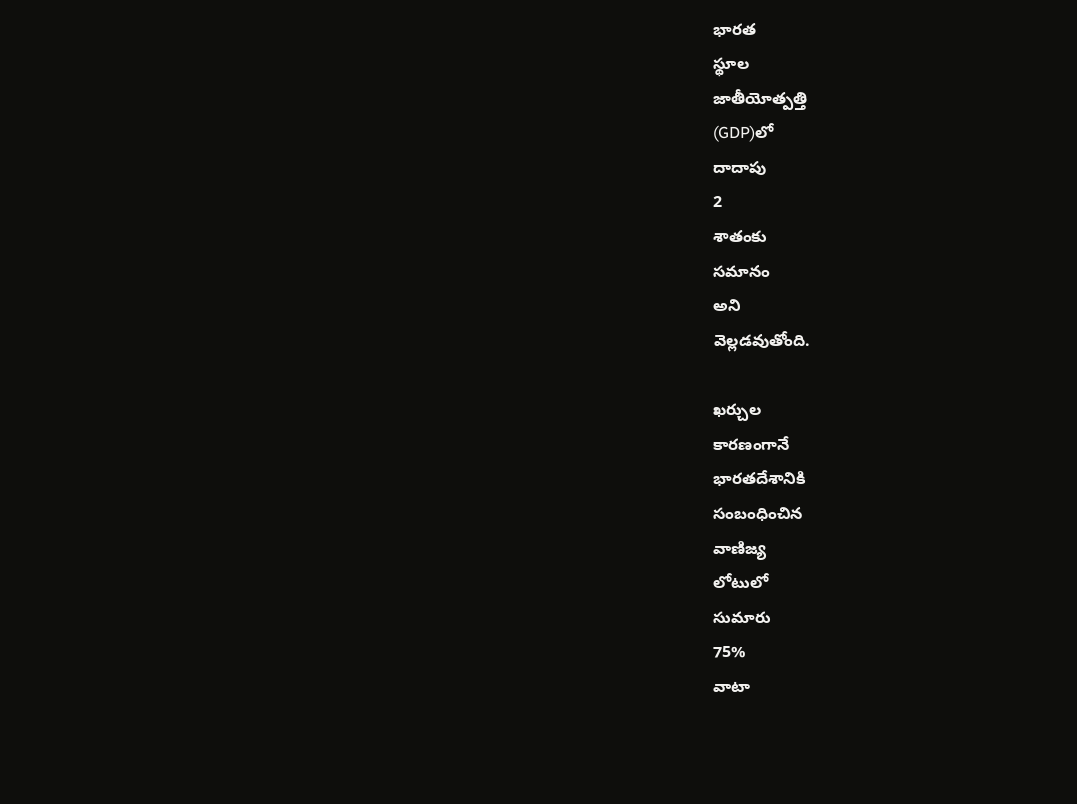భారత
స్థూల
జాతీయోత్పత్తి
(GDP)లో
దాదాపు
2
శాతంకు
సమానం
అని
వెల్లడవుతోంది.

ఖర్చుల
కారణంగానే
భారతదేశానికి
సంబంధించిన
వాణిజ్య
లోటులో
సుమారు
75%
వాటా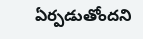ఏర్పడుతోందని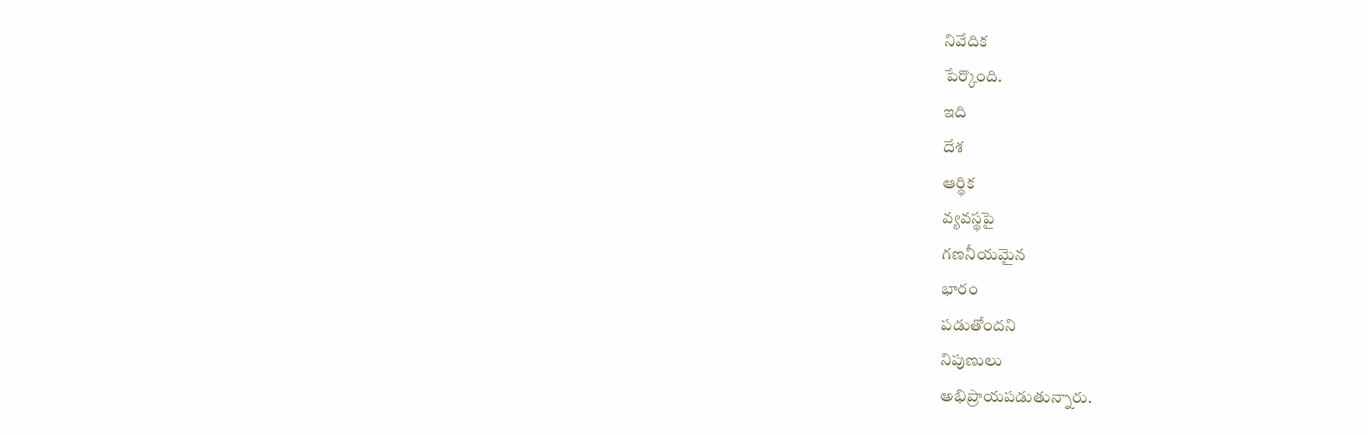నివేదిక
పేర్కొంది.
ఇది
దేశ
ఆర్థిక
వ్యవస్థపై
గణనీయమైన
భారం
పడుతోందని
నిపుణులు
అభిప్రాయపడుతున్నారు.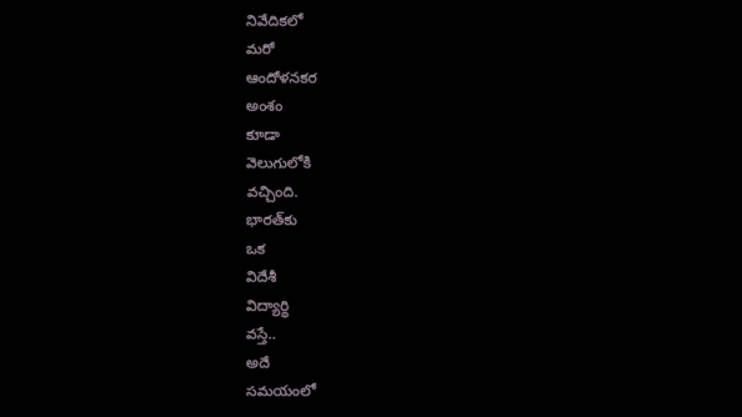నివేదికలో
మరో
ఆందోళనకర
అంశం
కూడా
వెలుగులోకి
వచ్చింది.
భారత్‌కు
ఒక
విదేశీ
విద్యార్థి
వస్తే..
అదే
సమయంలో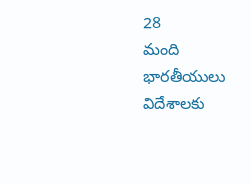28
మంది
భారతీయులు
విదేశాలకు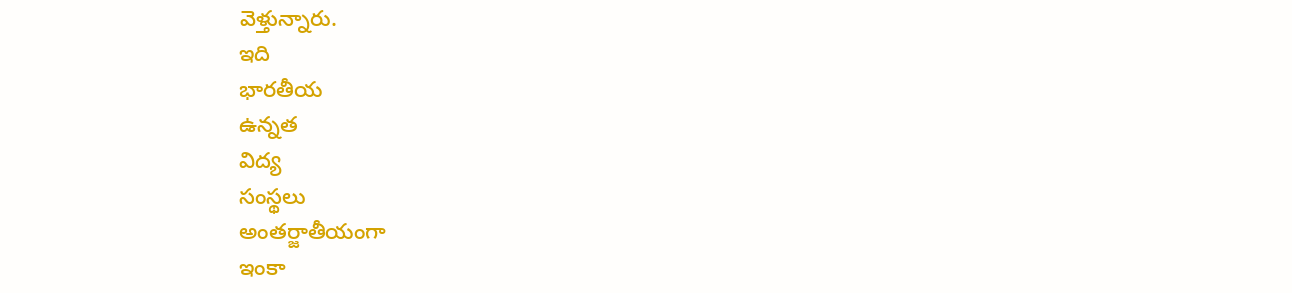వెళ్తున్నారు.
ఇది
భారతీయ
ఉన్నత
విద్య
సంస్థలు
అంతర్జాతీయంగా
ఇంకా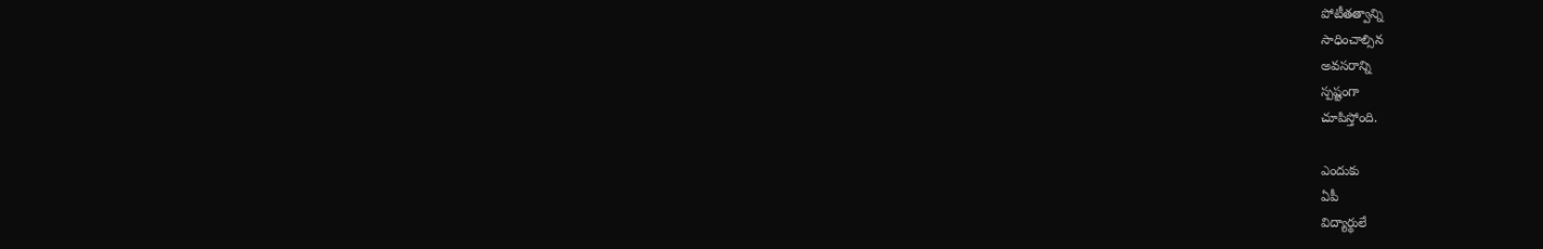పోటీతత్వాన్ని
సాధించాల్సిన
అవసరాన్ని
స్పష్టంగా
చూపిస్తోంది.

ఎందుకు
ఏపీ
విద్యార్థులే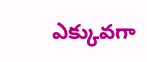ఎక్కువగా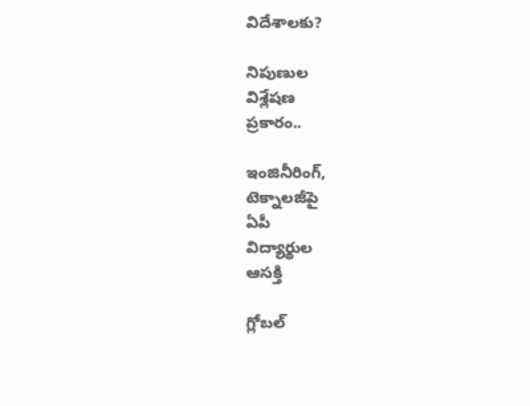విదేశాలకు?

నిపుణుల
విశ్లేషణ
ప్రకారం..

ఇంజినీరింగ్,
టెక్నాలజీపై
ఏపీ
విద్యార్థుల
ఆసక్తి

గ్లోబల్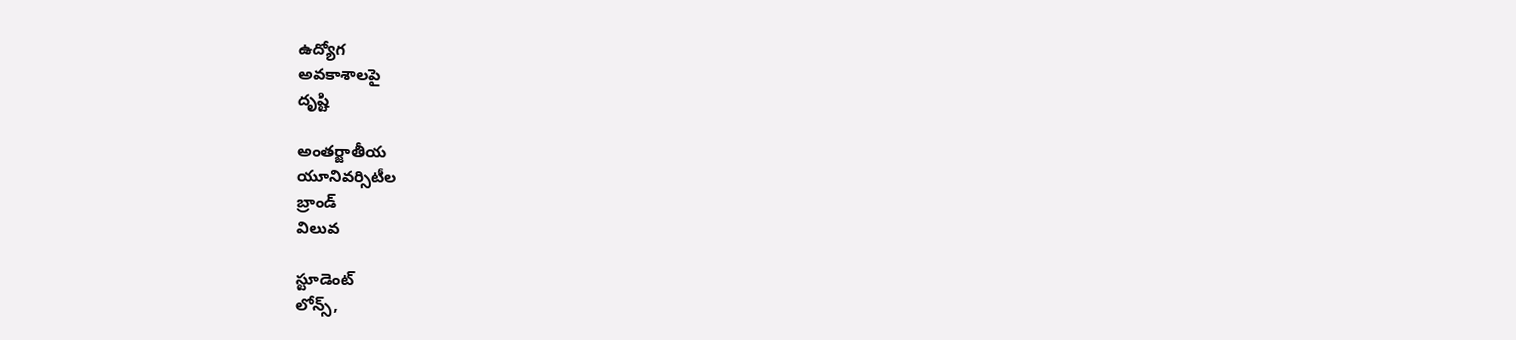ఉద్యోగ
అవకాశాలపై
దృష్టి

అంతర్జాతీయ
యూనివర్సిటీల
బ్రాండ్
విలువ

స్టూడెంట్
లోన్స్,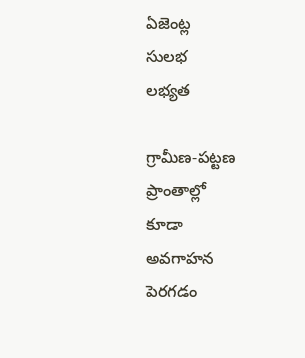ఏజెంట్ల
సులభ
లభ్యత

గ్రామీణ-పట్టణ
ప్రాంతాల్లో
కూడా
అవగాహన
పెరగడం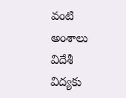వంటి
అంశాలు
విదేశీ
విద్యకు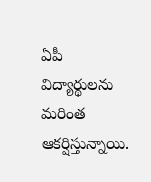ఏపీ
విద్యార్థులను
మరింత
ఆకర్షిస్తున్నాయి.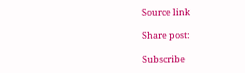Source link

Share post:

Subscribe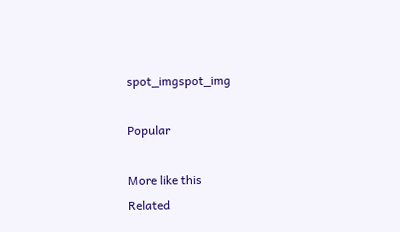spot_imgspot_img

Popular

More like this
Related